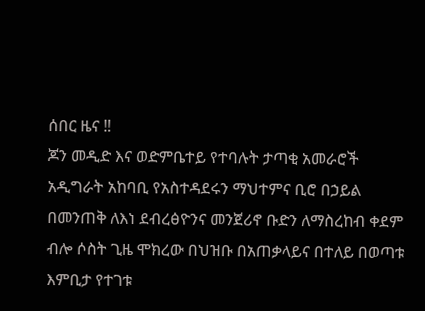ሰበር ዜና ‼
ጆን መዲድ እና ወድምቤተይ የተባሉት ታጣቂ አመራሮች አዲግራት አከባቢ የአስተዳደሩን ማህተምና ቢሮ በኃይል በመንጠቅ ለእነ ደብረፅዮንና መንጀሪኖ ቡድን ለማስረከብ ቀደም ብሎ ሶስት ጊዜ ሞክረው በህዝቡ በአጠቃላይና በተለይ በወጣቱ እምቢታ የተገቱ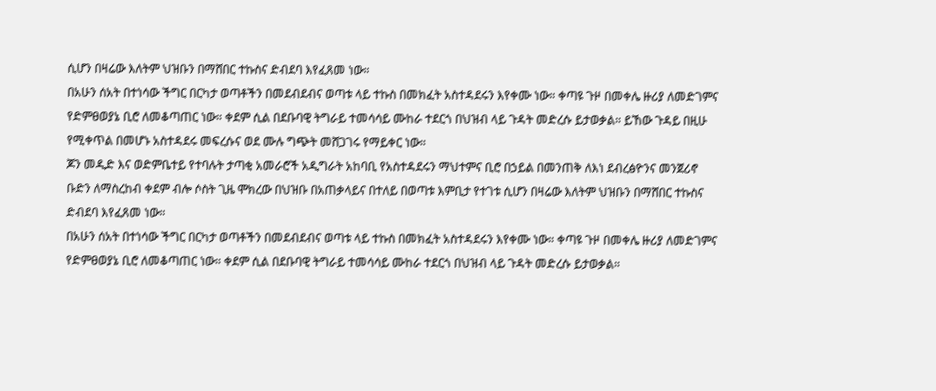ሲሆን በዛሬው እለትም ህዝቡን በማሸበር ተኩስና ድብደባ እየፈጸመ ነው።
በአሁን ሰአት በተነሳው ችግር በርካታ ወጣቶችን በመደብደብና ወጣቱ ላይ ተኩስ በመክፈት አስተዳደሩን እየቀሙ ነው። ቀጣዩ ጉዞ በመቀሌ ዙሪያ ለመድገምና የድምፀወያኔ ቢሮ ለመቆጣጠር ነው። ቀደም ሲል በደቡባዊ ትግራይ ተመሳሳይ ሙከራ ተደርጎ በህዝብ ላይ ጉዳት መድረሱ ይታወቃል። ይኸው ጉዳይ በዚሁ የሚቀጥል በመሆኑ አስተዳደሩ መፍረሱና ወደ ሙሉ ግጭት መሸጋገሩ የማይቀር ነው።
ጆን መዲድ እና ወድምቤተይ የተባሉት ታጣቂ አመራሮች አዲግራት አከባቢ የአስተዳደሩን ማህተምና ቢሮ በኃይል በመንጠቅ ለእነ ደብረፅዮንና መንጀሪኖ ቡድን ለማስረከብ ቀደም ብሎ ሶስት ጊዜ ሞክረው በህዝቡ በአጠቃላይና በተለይ በወጣቱ እምቢታ የተገቱ ሲሆን በዛሬው እለትም ህዝቡን በማሸበር ተኩስና ድብደባ እየፈጸመ ነው።
በአሁን ሰአት በተነሳው ችግር በርካታ ወጣቶችን በመደብደብና ወጣቱ ላይ ተኩስ በመክፈት አስተዳደሩን እየቀሙ ነው። ቀጣዩ ጉዞ በመቀሌ ዙሪያ ለመድገምና የድምፀወያኔ ቢሮ ለመቆጣጠር ነው። ቀደም ሲል በደቡባዊ ትግራይ ተመሳሳይ ሙከራ ተደርጎ በህዝብ ላይ ጉዳት መድረሱ ይታወቃል።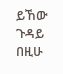ይኸው ጉዳይ በዚሁ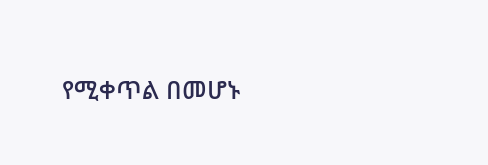የሚቀጥል በመሆኑ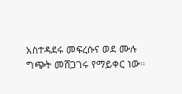አስተዳደሩ መፍረሱና ወደ ሙሉ ግጭት መሸጋገሩ የማይቀር ነው።